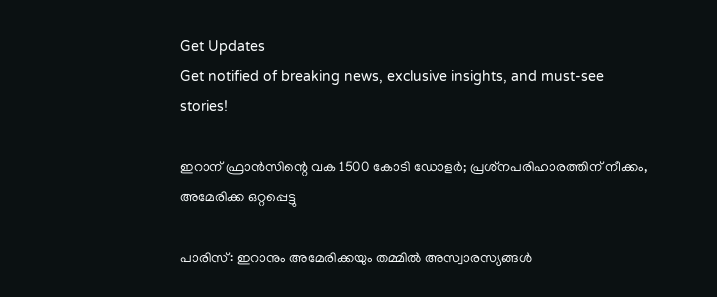Get Updates
Get notified of breaking news, exclusive insights, and must-see stories!

ഇറാന് ഫ്രാന്‍സിന്റെ വക 1500 കോടി ഡോളര്‍; പ്രശ്‌നപരിഹാരത്തിന് നീക്കം, അമേരിക്ക ഒറ്റപ്പെട്ടു

പാരിസ്: ഇറാനും അമേരിക്കയും തമ്മില്‍ അസ്വാരസ്യങ്ങള്‍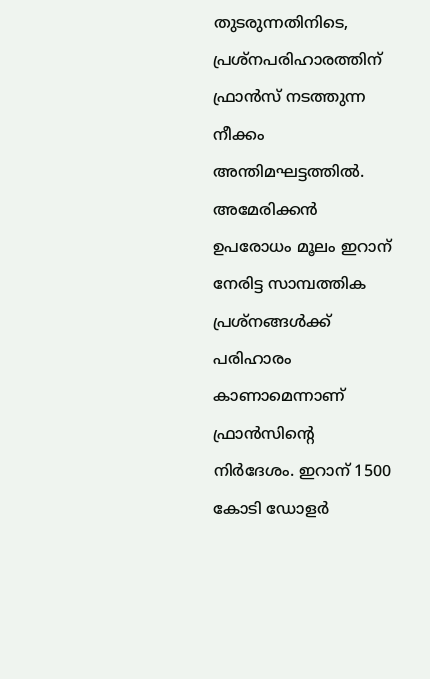തുടരുന്നതിനിടെ, പ്രശ്‌നപരിഹാരത്തിന് ഫ്രാന്‍സ് നടത്തുന്ന നീക്കം അന്തിമഘട്ടത്തില്‍. അമേരിക്കന്‍ ഉപരോധം മൂലം ഇറാന് നേരിട്ട സാമ്പത്തിക പ്രശ്‌നങ്ങള്‍ക്ക് പരിഹാരം കാണാമെന്നാണ് ഫ്രാന്‍സിന്റെ നിര്‍ദേശം. ഇറാന് 1500 കോടി ഡോളര്‍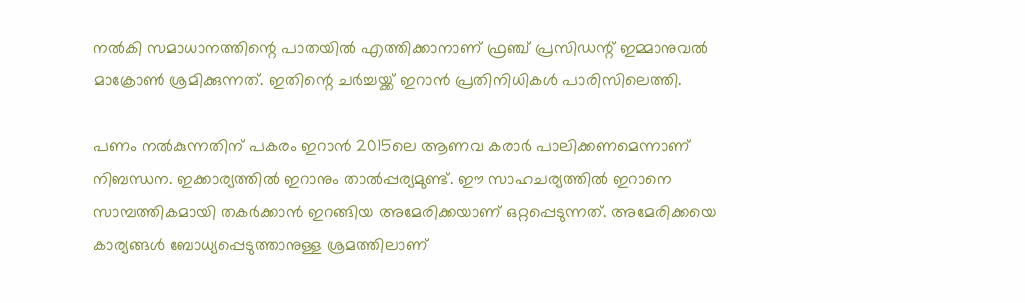നല്‍കി സമാധാനത്തിന്റെ പാതയില്‍ എത്തിക്കാനാണ് ഫ്രഞ്ച് പ്രസിഡന്റ് ഇമ്മാനുവല്‍ മാക്രോണ്‍ ശ്രമിക്കുന്നത്. ഇതിന്റെ ചര്‍ച്ചയ്ക്ക് ഇറാന്‍ പ്രതിനിധികള്‍ പാരിസിലെത്തി.

പണം നല്‍കുന്നതിന് പകരം ഇറാന്‍ 2015ലെ ആണവ കരാര്‍ പാലിക്കണമെന്നാണ് നിബന്ധന. ഇക്കാര്യത്തില്‍ ഇറാനും താല്‍പ്പര്യമുണ്ട്. ഈ സാഹചര്യത്തില്‍ ഇറാനെ സാമ്പത്തികമായി തകര്‍ക്കാന്‍ ഇറങ്ങിയ അമേരിക്കയാണ് ഒറ്റപ്പെടുന്നത്. അമേരിക്കയെ കാര്യങ്ങള്‍ ബോധ്യപ്പെടുത്താനുള്ള ശ്രമത്തിലാണ്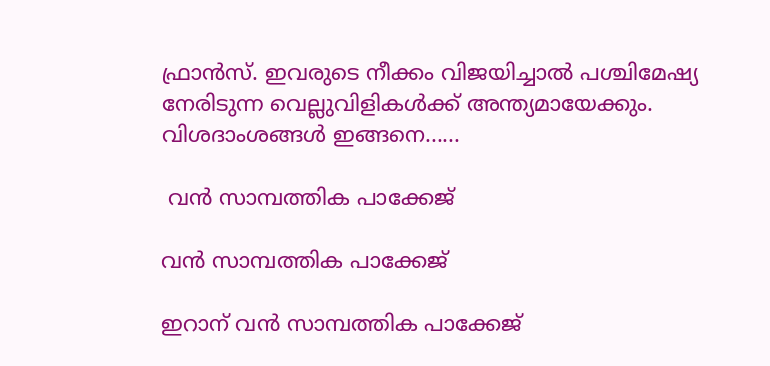ഫ്രാന്‍സ്. ഇവരുടെ നീക്കം വിജയിച്ചാല്‍ പശ്ചിമേഷ്യ നേരിടുന്ന വെല്ലുവിളികള്‍ക്ക് അന്ത്യമായേക്കും. വിശദാംശങ്ങള്‍ ഇങ്ങനെ......

 വന്‍ സാമ്പത്തിക പാക്കേജ്

വന്‍ സാമ്പത്തിക പാക്കേജ്

ഇറാന് വന്‍ സാമ്പത്തിക പാക്കേജ്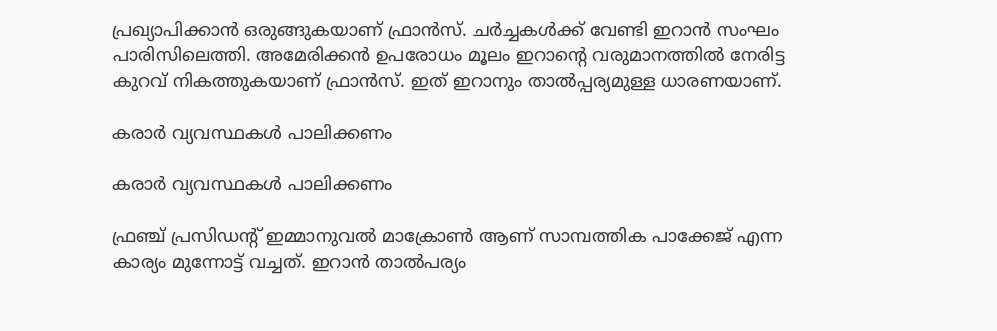പ്രഖ്യാപിക്കാന്‍ ഒരുങ്ങുകയാണ് ഫ്രാന്‍സ്. ചര്‍ച്ചകള്‍ക്ക് വേണ്ടി ഇറാന്‍ സംഘം പാരിസിലെത്തി. അമേരിക്കന്‍ ഉപരോധം മൂലം ഇറാന്റെ വരുമാനത്തില്‍ നേരിട്ട കുറവ് നികത്തുകയാണ് ഫ്രാന്‍സ്. ഇത് ഇറാനും താല്‍പ്പര്യമുള്ള ധാരണയാണ്.

കരാര്‍ വ്യവസ്ഥകള്‍ പാലിക്കണം

കരാര്‍ വ്യവസ്ഥകള്‍ പാലിക്കണം

ഫ്രഞ്ച് പ്രസിഡന്റ് ഇമ്മാനുവല്‍ മാക്രോണ്‍ ആണ് സാമ്പത്തിക പാക്കേജ് എന്ന കാര്യം മുന്നോട്ട് വച്ചത്. ഇറാന്‍ താല്‍പര്യം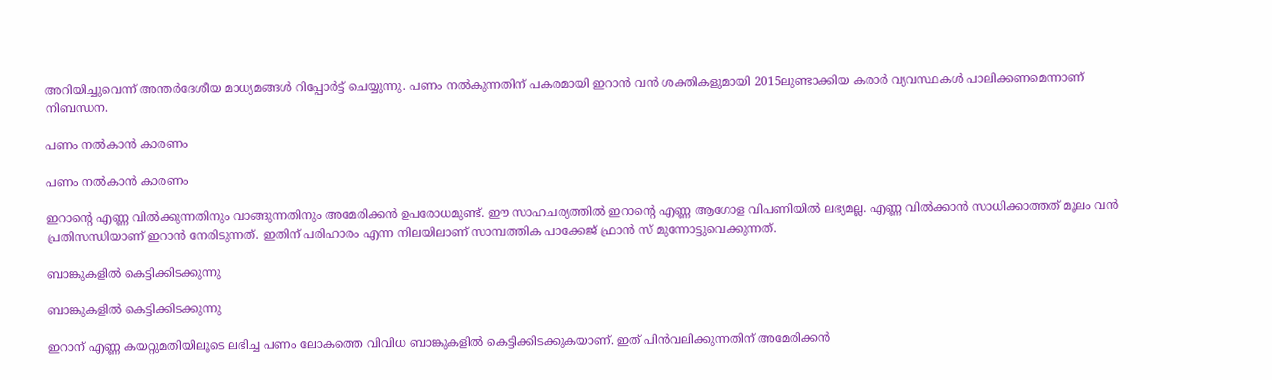അറിയിച്ചുവെന്ന് അന്തര്‍ദേശീയ മാധ്യമങ്ങള്‍ റിപ്പോര്‍ട്ട് ചെയ്യുന്നു. പണം നല്‍കുന്നതിന് പകരമായി ഇറാന്‍ വന്‍ ശക്തികളുമായി 2015ലുണ്ടാക്കിയ കരാര്‍ വ്യവസ്ഥകള്‍ പാലിക്കണമെന്നാണ് നിബന്ധന.

പണം നല്‍കാന്‍ കാരണം

പണം നല്‍കാന്‍ കാരണം

ഇറാന്റെ എണ്ണ വില്‍ക്കുന്നതിനും വാങ്ങുന്നതിനും അമേരിക്കന്‍ ഉപരോധമുണ്ട്. ഈ സാഹചര്യത്തില്‍ ഇറാന്റെ എണ്ണ ആഗോള വിപണിയില്‍ ലഭ്യമല്ല. എണ്ണ വില്‍ക്കാന്‍ സാധിക്കാത്തത് മൂലം വന്‍ പ്രതിസന്ധിയാണ് ഇറാന്‍ നേരിടുന്നത്. ഇതിന് പരിഹാരം എന്ന നിലയിലാണ് സാമ്പത്തിക പാക്കേജ് ഫ്രാന്‍ സ് മുന്നോട്ടുവെക്കുന്നത്.

ബാങ്കുകളില്‍ കെട്ടിക്കിടക്കുന്നു

ബാങ്കുകളില്‍ കെട്ടിക്കിടക്കുന്നു

ഇറാന് എണ്ണ കയറ്റുമതിയിലൂടെ ലഭിച്ച പണം ലോകത്തെ വിവിധ ബാങ്കുകളില്‍ കെട്ടിക്കിടക്കുകയാണ്. ഇത് പിന്‍വലിക്കുന്നതിന് അമേരിക്കന്‍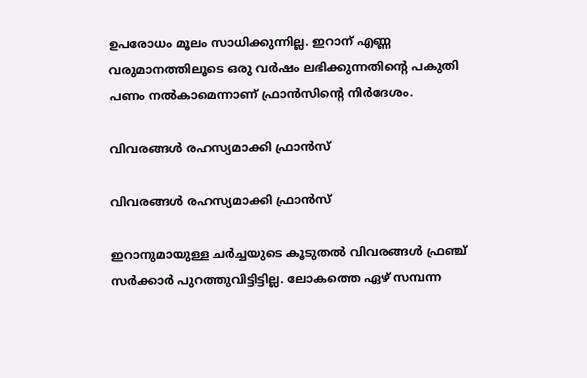ഉപരോധം മൂലം സാധിക്കുന്നില്ല. ഇറാന് എണ്ണ വരുമാനത്തിലൂടെ ഒരു വര്‍ഷം ലഭിക്കുന്നതിന്റെ പകുതി പണം നല്‍കാമെന്നാണ് ഫ്രാന്‍സിന്റെ നിര്‍ദേശം.

വിവരങ്ങള്‍ രഹസ്യമാക്കി ഫ്രാന്‍സ്

വിവരങ്ങള്‍ രഹസ്യമാക്കി ഫ്രാന്‍സ്

ഇറാനുമായുള്ള ചര്‍ച്ചയുടെ കൂടുതല്‍ വിവരങ്ങള്‍ ഫ്രഞ്ച് സര്‍ക്കാര്‍ പുറത്തുവിട്ടിട്ടില്ല. ലോകത്തെ ഏഴ് സമ്പന്ന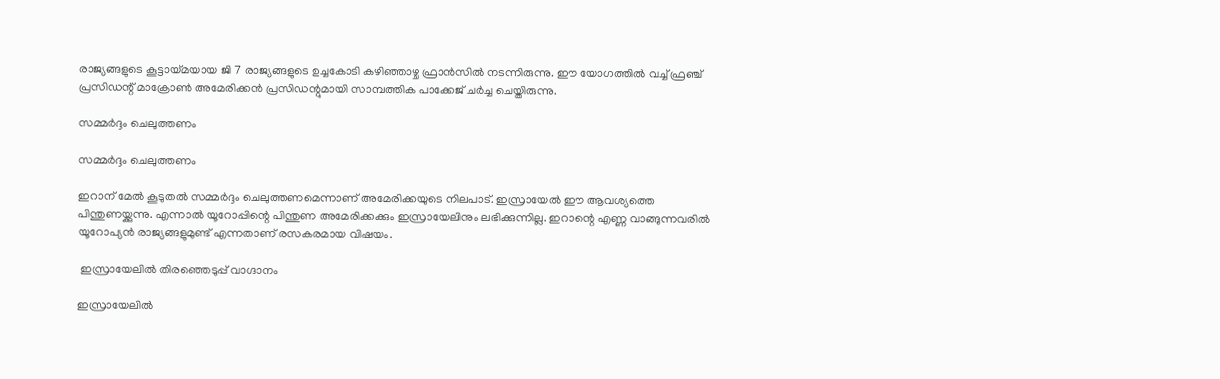രാജ്യങ്ങളുടെ കൂട്ടായ്മയായ ജി 7 രാജ്യങ്ങളുടെ ഉച്ചകോടി കഴിഞ്ഞാഴ്ച ഫ്രാന്‍സില്‍ നടന്നിരുന്നു. ഈ യോഗത്തില്‍ വച്ച് ഫ്രഞ്ച് പ്രസിഡന്റ് മാക്രോണ്‍ അമേരിക്കന്‍ പ്രസിഡന്റുമായി സാമ്പത്തിക പാക്കേജ് ചര്‍ച്ച ചെയ്തിരുന്നു.

സമ്മര്‍ദ്ദം ചെലുത്തണം

സമ്മര്‍ദ്ദം ചെലുത്തണം

ഇറാന് മേല്‍ കൂടുതല്‍ സമ്മര്‍ദ്ദം ചെലുത്തണമെന്നാണ് അമേരിക്കയുടെ നിലപാട്. ഇസ്രായേല്‍ ഈ ആവശ്യത്തെ പിന്തുണയ്ക്കുന്നു. എന്നാല്‍ യൂറോപ്പിന്റെ പിന്തുണ അമേരിക്കക്കും ഇസ്രായേലിനും ലഭിക്കുന്നില്ല. ഇറാന്റെ എണ്ണ വാങ്ങുന്നവരില്‍ യൂറോപ്യന്‍ രാജ്യങ്ങളുമുണ്ട് എന്നതാണ് രസകരമായ വിഷയം.

 ഇസ്രായേലില്‍ തിരഞ്ഞെടുപ്പ് വാഗ്ദാനം

ഇസ്രായേലില്‍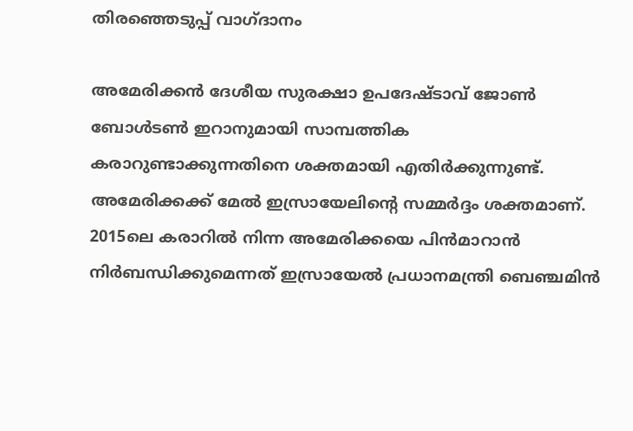തിരഞ്ഞെടുപ്പ് വാഗ്ദാനം

അമേരിക്കന്‍ ദേശീയ സുരക്ഷാ ഉപദേഷ്ടാവ് ജോണ്‍ ബോള്‍ടണ്‍ ഇറാനുമായി സാമ്പത്തിക കരാറുണ്ടാക്കുന്നതിനെ ശക്തമായി എതിര്‍ക്കുന്നുണ്ട്. അമേരിക്കക്ക് മേല്‍ ഇസ്രായേലിന്റെ സമ്മര്‍ദ്ദം ശക്തമാണ്. 2015ലെ കരാറില്‍ നിന്ന അമേരിക്കയെ പിന്‍മാറാന്‍ നിര്‍ബന്ധിക്കുമെന്നത് ഇസ്രായേല്‍ പ്രധാനമന്ത്രി ബെഞ്ചമിന്‍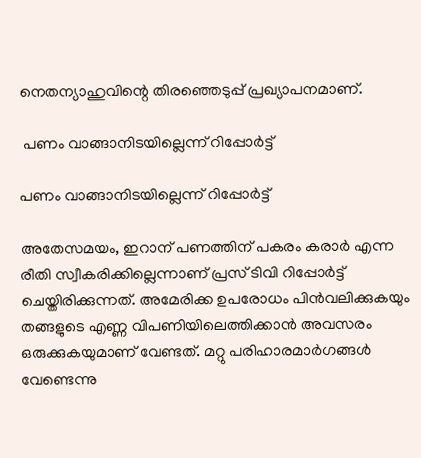നെതന്യാഹുവിന്റെ തിരഞ്ഞെടുപ്പ് പ്രഖ്യാപനമാണ്.

 പണം വാങ്ങാനിടയില്ലെന്ന് റിപ്പോര്‍ട്ട്

പണം വാങ്ങാനിടയില്ലെന്ന് റിപ്പോര്‍ട്ട്

അതേസമയം, ഇറാന് പണത്തിന് പകരം കരാര്‍ എന്ന രീതി സ്വീകരിക്കില്ലെന്നാണ് പ്രസ് ടിവി റിപ്പോര്‍ട്ട് ചെയ്തിരിക്കുന്നത്. അമേരിക്ക ഉപരോധം പിന്‍വലിക്കുകയും തങ്ങളുടെ എണ്ണ വിപണിയിലെത്തിക്കാന്‍ അവസരം ഒരുക്കുകയുമാണ് വേണ്ടത്. മറ്റു പരിഹാരമാര്‍ഗങ്ങള്‍ വേണ്ടെന്നു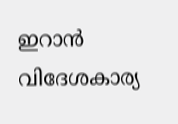ഇറാന്‍ വിദേശകാര്യ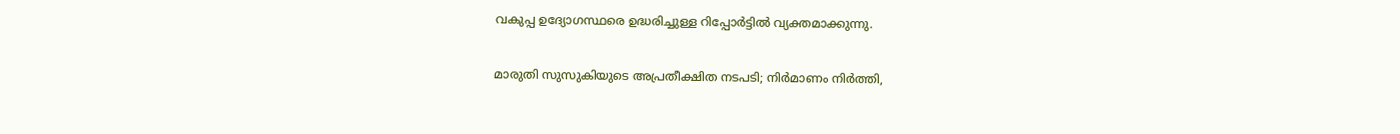വകുപ്പ ഉദ്യോഗസ്ഥരെ ഉദ്ധരിച്ചുള്ള റിപ്പോര്‍ട്ടില്‍ വ്യക്തമാക്കുന്നു.

മാരുതി സുസുകിയുടെ അപ്രതീക്ഷിത നടപടി; നിര്‍മാണം നിര്‍ത്തി,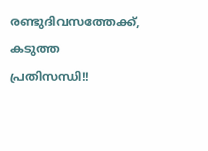രണ്ടുദിവസത്തേക്ക്, കടുത്ത പ്രതിസന്ധി!!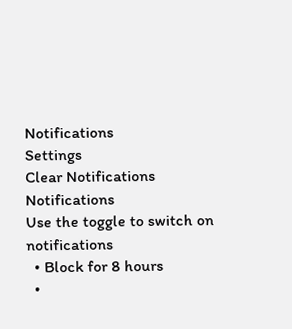Notifications
Settings
Clear Notifications
Notifications
Use the toggle to switch on notifications
  • Block for 8 hours
  •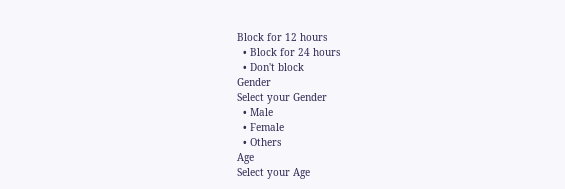Block for 12 hours
  • Block for 24 hours
  • Don't block
Gender
Select your Gender
  • Male
  • Female
  • Others
Age
Select your Age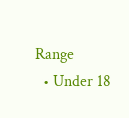Range
  • Under 18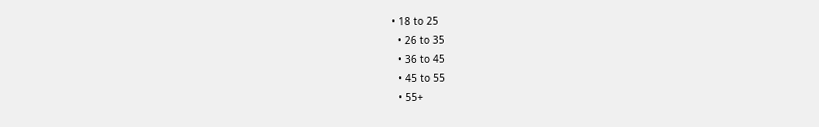• 18 to 25
  • 26 to 35
  • 36 to 45
  • 45 to 55
  • 55+